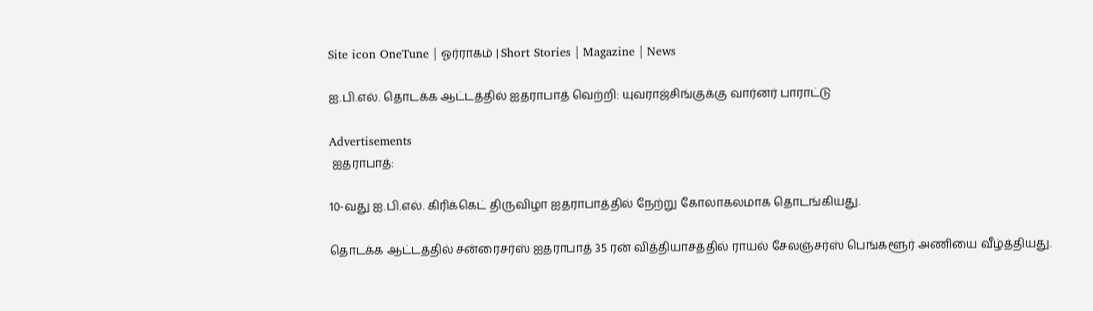Site icon OneTune | ஓர்ராகம் | Short Stories | Magazine | News

ஐ.பி.எல். தொடக்க ஆட்டத்தில் ஐதராபாத் வெற்றி: யுவராஜ்சிங்குக்கு வார்னர் பாராட்டு

Advertisements
 ஐதராபாத்:

10-வது ஐ.பி.எல். கிரிக்கெட் திருவிழா ஐதராபாத்தில் நேற்று கோலாகலமாக தொடங்கியது.

தொடக்க ஆட்டத்தில் சன்ரைசர்ஸ் ஐதராபாத் 35 ரன் வித்தியாசத்தில் ராயல் சேலஞ்சர்ஸ் பெங்களூர் அணியை வீழ்த்தியது.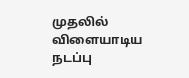முதலில் விளையாடிய நடப்பு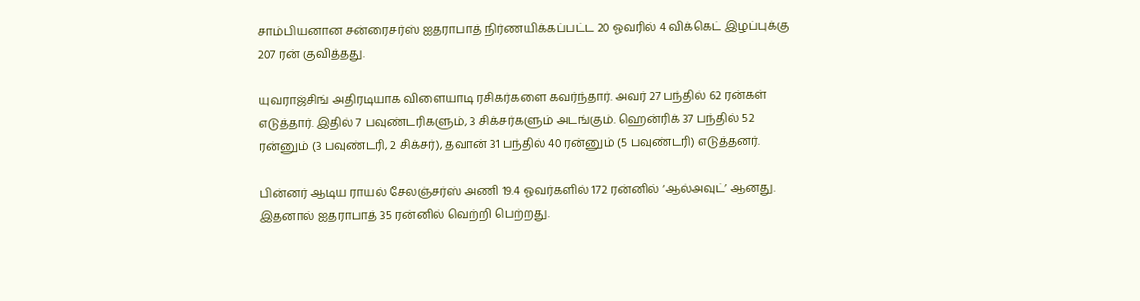சாம்பியனான சன்ரைசர்ஸ் ஐதராபாத் நிர்ணயிக்கப்பட்ட 20 ஓவரில் 4 விக்கெட் இழப்புக்கு 207 ரன் குவித்தது.

யுவராஜ்சிங் அதிரடியாக விளையாடி ரசிகர்களை கவர்ந்தார். அவர் 27 பந்தில் 62 ரன்கள் எடுத்தார். இதில் 7 பவுண்டரிகளும், 3 சிக்சர்களும் அடங்கும். ஹென்ரிக் 37 பந்தில் 52 ரன்னும் (3 பவுண்டரி, 2 சிக்சர்), தவான் 31 பந்தில் 40 ரன்னும் (5 பவுண்டரி) எடுத்தனர்.

பின்னர் ஆடிய ராயல் சேலஞ்சர்ஸ் அணி 19.4 ஓவர்களில் 172 ரன்னில் ‘ஆல்அவுட்’ ஆனது. இதனால் ஐதராபாத் 35 ரன்னில் வெற்றி பெற்றது.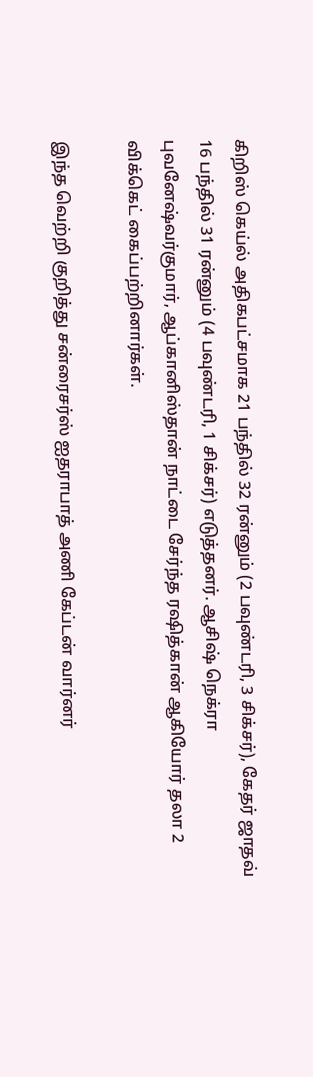கிறிஸ் கெய்ல் அதிகபட்சமாக 21 பந்தில் 32 ரன்னும் (2 பவுண்டரி, 3 சிக்சர்), கேதர் ஜாதவ் 16 பந்தில் 31 ரன்னும் (4 பவுண்டரி, 1 சிக்சர்) எடுத்தனர். ஆசிஷ் நெக்ரா புவனேஷ்வர்குமார், ஆப்கானிஸ்தான் நாட்டை சேர்ந்த ரஷித்கான் ஆகியோர் தலா 2 விக்கெட் கைப்பற்றினார்கள்.

இந்த வெற்றி குறித்து சன்ரைசர்ஸ் ஐதராபாத் அணி கேப்டன் வார்னர்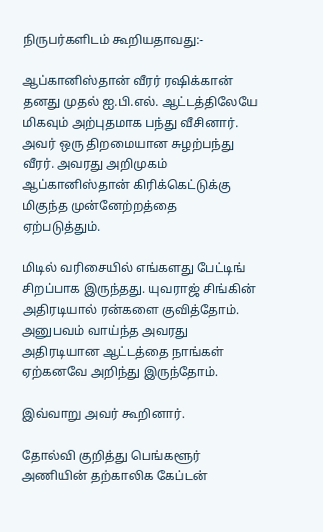நிருபர்களிடம் கூறியதாவது:-

ஆப்கானிஸ்தான் வீரர் ரஷிக்கான் தனது முதல் ஐ.பி.எல். ஆட்டத்திலேயே மிகவும் அற்புதமாக பந்து வீசினார். அவர் ஒரு திறமையான சுழற்பந்து வீரர். அவரது அறிமுகம் ஆப்கானிஸ்தான் கிரிக்கெட்டுக்கு மிகுந்த முன்னேற்றத்தை ஏற்படுத்தும்.

மிடில் வரிசையில் எங்களது பேட்டிங் சிறப்பாக இருந்தது. யுவராஜ் சிங்கின் அதிரடியால் ரன்களை குவித்தோம். அனுபவம் வாய்ந்த அவரது அதிரடியான ஆட்டத்தை நாங்கள் ஏற்கனவே அறிந்து இருந்தோம்.

இவ்வாறு அவர் கூறினார்.

தோல்வி குறித்து பெங்களூர் அணியின் தற்காலிக கேப்டன்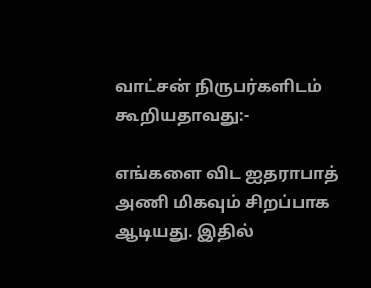வாட்சன் நிருபர்களிடம் கூறியதாவது:-

எங்களை விட ஐதராபாத் அணி மிகவும் சிறப்பாக ஆடியது. இதில்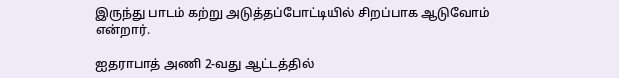இருந்து பாடம் கற்று அடுத்தப்போட்டியில் சிறப்பாக ஆடுவோம் என்றார்.

ஐதராபாத் அணி 2-வது ஆட்டத்தில்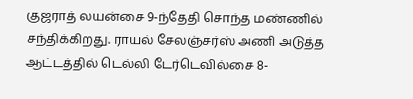குஜராத் லயன்சை 9-ந்தேதி சொந்த மண்ணில் சந்திக்கிறது. ராயல் சேலஞ்சர்ஸ் அணி அடுத்த ஆட்டத்தில் டெல்லி டேர்டெவில்சை 8-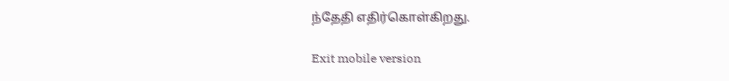ந்தேதி எதிர்கொள்கிறது.

Exit mobile version